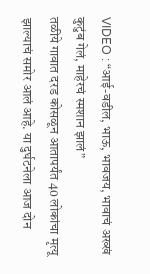VIDEO : “आई-वडील, भाऊ, भावजय, भावाचं अख्खं कुटुंब गेलं, माहेरचं स्मशान झालं”
तळीये गावात दरड कोसळून आतापर्यंत 40 लोकांचा मृत्यू झाल्याचं समोर आलं आहे. या दुर्घटनेला आज दोन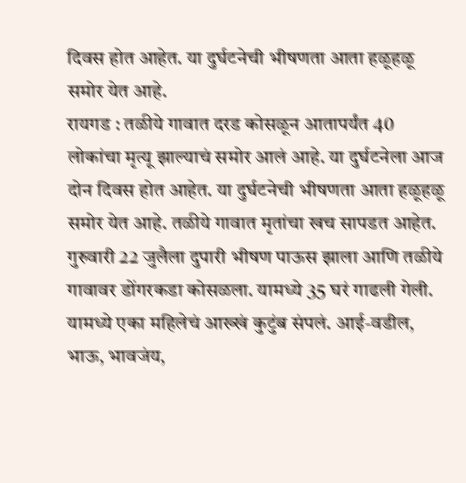दिवस होत आहेत. या दुर्घटनेची भीषणता आता हळूहळू समोर येत आहे.
रायगड : तळीये गावात दरड कोसळून आतापर्यंत 40 लोकांचा मृत्यू झाल्याचं समोर आलं आहे. या दुर्घटनेला आज दोन दिवस होत आहेत. या दुर्घटनेची भीषणता आता हळूहळू समोर येत आहे. तळीये गावात मृतांचा खच सापडत आहेत. गुरुवारी 22 जुलैला दुपारी भीषण पाऊस झाला आणि तळीये गावावर डोंगरकडा कोसळला. यामध्ये 35 घरं गाढली गेली. यामध्ये एका महिलेचं आख्खं कुटुंब संपलं. आई-वडील, भाऊ, भावजंय,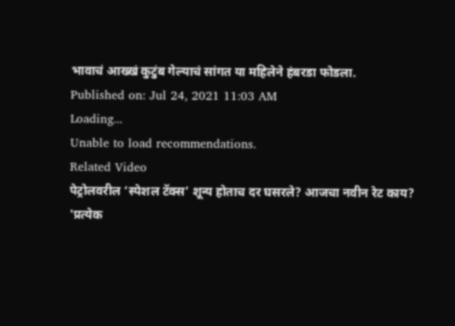भावाचं आख्खं कुटुंब गेल्याचं सांगत या महिलेने हंबरडा फोडला.
Published on: Jul 24, 2021 11:03 AM
Loading...
Unable to load recommendations.
Related Video
पेट्रोलवरील ‘स्पेशल टॅक्स’ शून्य होताच दर घसरले? आजचा नवीन रेट काय?
'प्रत्येक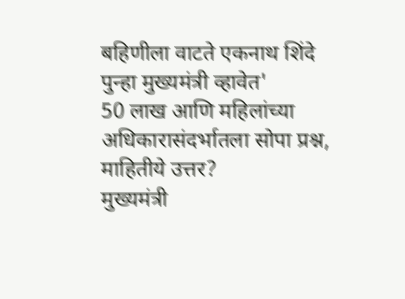बहिणीला वाटते एकनाथ शिंदे पुन्हा मुख्यमंत्री व्हावेत'
50 लाख आणि महिलांच्या अधिकारासंदर्भातला सोपा प्रश्न, माहितीये उत्तर?
मुख्यमंत्री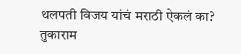थलपती विजय यांचं मराठी ऐकलं का?
तुकाराम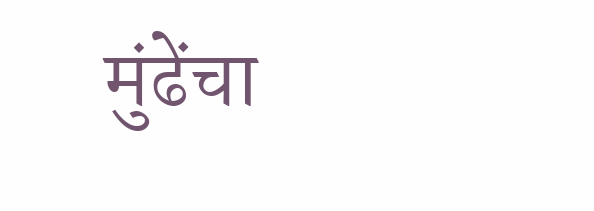मुंढेंचा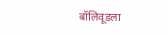बॉलिवूडला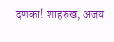दणका! शाहरुख, अजय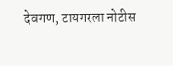देवगण, टायगरला नोटीस